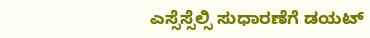ಎಸ್ಸೆಸ್ಸೆಲ್ಸಿ ಸುಧಾರಣೆಗೆ ಡಯಟ್‌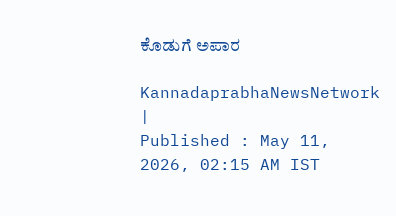ಕೊಡುಗೆ ಅಪಾರ

KannadaprabhaNewsNetwork |
Published : May 11, 2026, 02:15 AM IST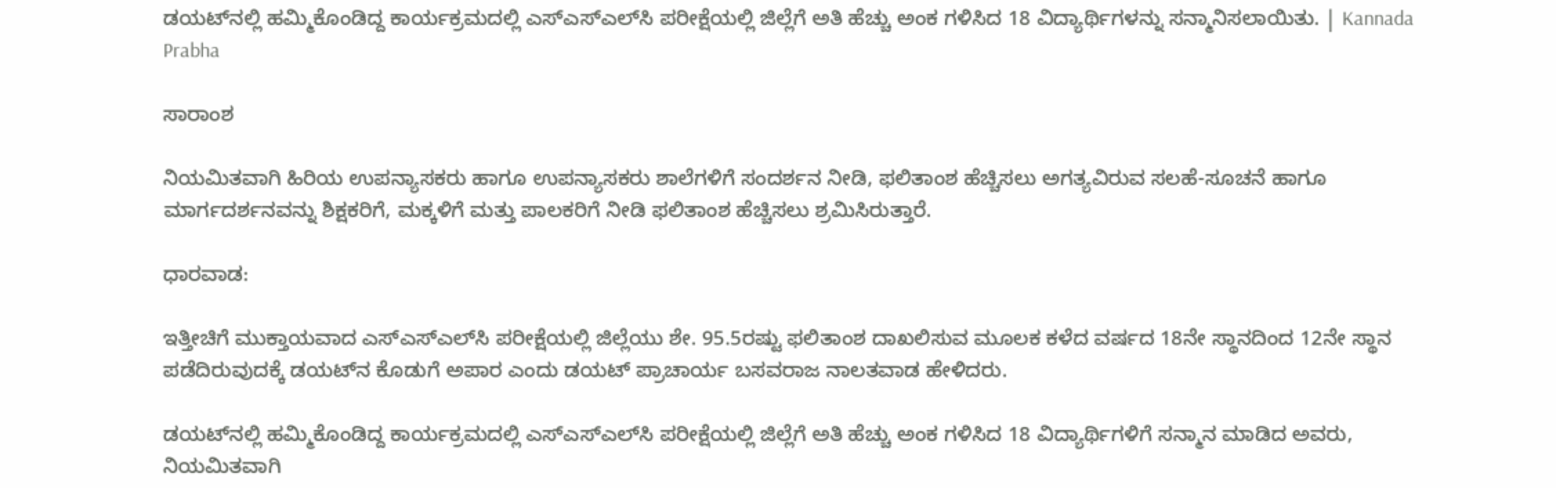ಡಯಟ್‌ನಲ್ಲಿ ಹಮ್ಮಿಕೊಂಡಿದ್ದ ಕಾರ್ಯಕ್ರಮದಲ್ಲಿ ಎಸ್‌ಎಸ್‌ಎಲ್‌ಸಿ ಪರೀಕ್ಷೆಯಲ್ಲಿ ಜಿಲ್ಲೆಗೆ ಅತಿ ಹೆಚ್ಚು ಅಂಕ ಗಳಿಸಿದ 18 ವಿದ್ಯಾರ್ಥಿಗಳನ್ನು ಸನ್ಮಾನಿಸಲಾಯಿತು. | Kannada Prabha

ಸಾರಾಂಶ

ನಿಯಮಿತವಾಗಿ ಹಿರಿಯ ಉಪನ್ಯಾಸಕರು ಹಾಗೂ ಉಪನ್ಯಾಸಕರು ಶಾಲೆಗಳಿಗೆ ಸಂದರ್ಶನ ನೀಡಿ, ಫಲಿತಾಂಶ ಹೆಚ್ಚಿಸಲು ಅಗತ್ಯವಿರುವ ಸಲಹೆ-ಸೂಚನೆ ಹಾಗೂ ಮಾರ್ಗದರ್ಶನವನ್ನು ಶಿಕ್ಷಕರಿಗೆ, ಮಕ್ಕಳಿಗೆ ಮತ್ತು ಪಾಲಕರಿಗೆ ನೀಡಿ ಫಲಿತಾಂಶ ಹೆಚ್ಚಿಸಲು ಶ್ರಮಿಸಿರುತ್ತಾರೆ.

ಧಾರವಾಡ:

ಇತ್ತೀಚಿಗೆ ಮುಕ್ತಾಯವಾದ ಎಸ್‌ಎಸ್‌ಎಲ್‌ಸಿ ಪರೀಕ್ಷೆಯಲ್ಲಿ ಜಿಲ್ಲೆಯು ಶೇ. 95.5ರಷ್ಟು ಫಲಿತಾಂಶ ದಾಖಲಿಸುವ ಮೂಲಕ ಕಳೆದ ವರ್ಷದ 18ನೇ ಸ್ಥಾನದಿಂದ 12ನೇ ಸ್ಥಾನ ಪಡೆದಿರುವುದಕ್ಕೆ ಡಯಟ್‌ನ ಕೊಡುಗೆ ಅಪಾರ ಎಂದು ಡಯಟ್ ಪ್ರಾಚಾರ್ಯ ಬಸವರಾಜ ನಾಲತವಾಡ ಹೇಳಿದರು.

ಡಯಟ್‌ನಲ್ಲಿ ಹಮ್ಮಿಕೊಂಡಿದ್ದ ಕಾರ್ಯಕ್ರಮದಲ್ಲಿ ಎಸ್‌ಎಸ್‌ಎಲ್‌ಸಿ ಪರೀಕ್ಷೆಯಲ್ಲಿ ಜಿಲ್ಲೆಗೆ ಅತಿ ಹೆಚ್ಚು ಅಂಕ ಗಳಿಸಿದ 18 ವಿದ್ಯಾರ್ಥಿಗಳಿಗೆ ಸನ್ಮಾನ ಮಾಡಿದ ಅವರು, ನಿಯಮಿತವಾಗಿ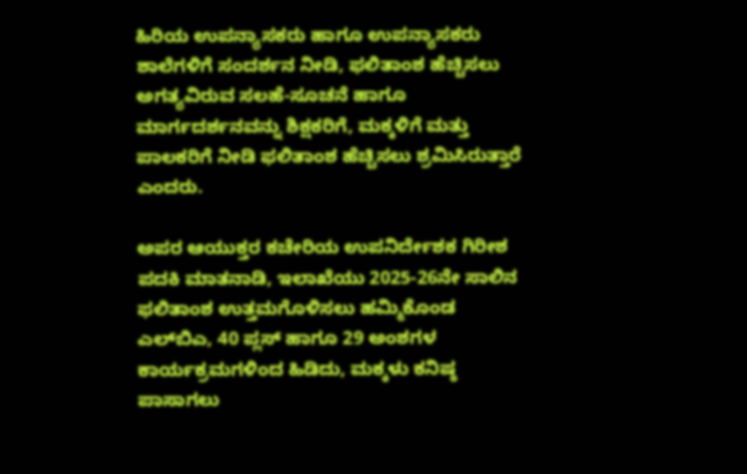ಹಿರಿಯ ಉಪನ್ಯಾಸಕರು ಹಾಗೂ ಉಪನ್ಯಾಸಕರು ಶಾಲೆಗಳಿಗೆ ಸಂದರ್ಶನ ನೀಡಿ, ಫಲಿತಾಂಶ ಹೆಚ್ಚಿಸಲು ಅಗತ್ಯವಿರುವ ಸಲಹೆ-ಸೂಚನೆ ಹಾಗೂ ಮಾರ್ಗದರ್ಶನವನ್ನು ಶಿಕ್ಷಕರಿಗೆ, ಮಕ್ಕಳಿಗೆ ಮತ್ತು ಪಾಲಕರಿಗೆ ನೀಡಿ ಫಲಿತಾಂಶ ಹೆಚ್ಚಿಸಲು ಶ್ರಮಿಸಿರುತ್ತಾರೆ ಎಂದರು.

ಅಪರ ಆಯುಕ್ತರ ಕಚೇರಿಯ ಉಪನಿರ್ದೇಶಕ ಗಿರೀಶ ಪದಕಿ ಮಾತನಾಡಿ, ಇಲಾಖೆಯು 2025-26ನೇ ಸಾಲಿನ ಫಲಿತಾಂಶ ಉತ್ತಮಗೊಳಿಸಲು ಹಮ್ಮಿಕೊಂಡ ಎಲ್‌ಬಿಎ, 40 ಪ್ಲಸ್ ಹಾಗೂ 29 ಅಂಶಗಳ ಕಾರ್ಯಕ್ರಮಗಳಿಂದ ಹಿಡಿದು, ಮಕ್ಕಳು ಕನಿಷ್ಠ ಪಾಸಾಗಲು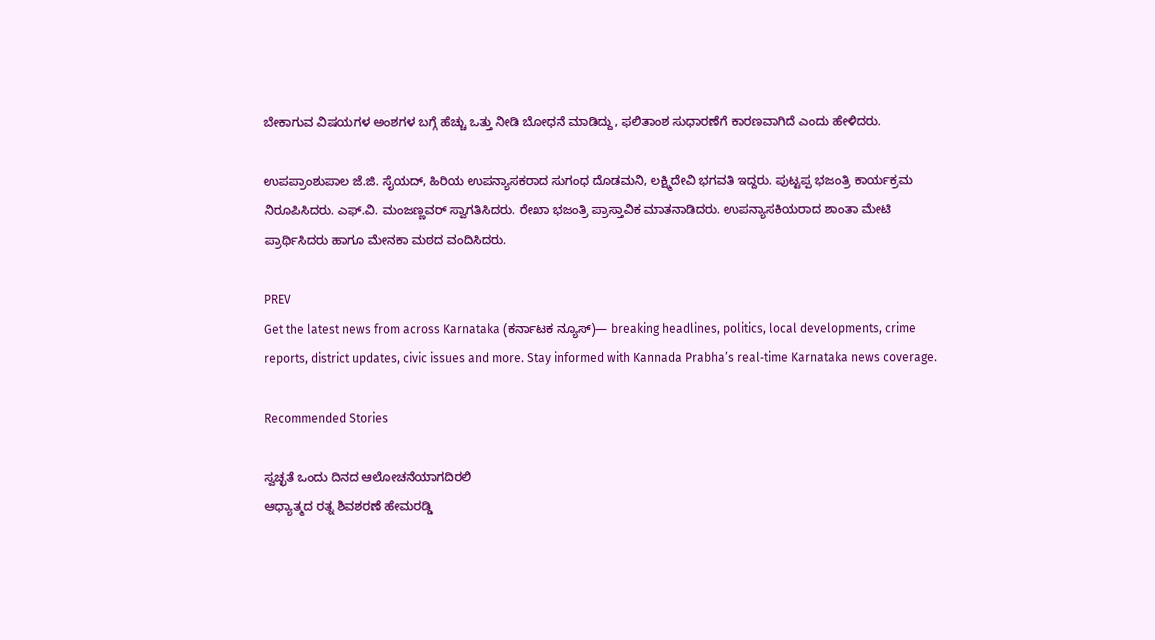ಬೇಕಾಗುವ ವಿಷಯಗಳ ಅಂಶಗಳ ಬಗ್ಗೆ ಹೆಚ್ಚು ಒತ್ತು ನೀಡಿ ಬೋಧನೆ ಮಾಡಿದ್ದು, ಫಲಿತಾಂಶ ಸುಧಾರಣೆಗೆ ಕಾರಣವಾಗಿದೆ ಎಂದು ಹೇಳಿದರು.

ಉಪಪ್ರಾಂಶುಪಾಲ ಜೆ.ಜಿ. ಸೈಯದ್, ಹಿರಿಯ ಉಪನ್ಯಾಸಕರಾದ ಸುಗಂಧ ದೊಡಮನಿ, ಲಕ್ಷ್ಮಿದೇವಿ ಭಗವತಿ ಇದ್ದರು. ಪುಟ್ಟಪ್ಪ ಭಜಂತ್ರಿ ಕಾರ್ಯಕ್ರಮ ನಿರೂಪಿಸಿದರು. ಎಫ್‌.ವಿ. ಮಂಜಣ್ಣವರ್ ಸ್ವಾಗತಿಸಿದರು. ರೇಖಾ ಭಜಂತ್ರಿ ಪ್ರಾಸ್ತಾವಿಕ ಮಾತನಾಡಿದರು. ಉಪನ್ಯಾಸಕಿಯರಾದ ಶಾಂತಾ ಮೇಟಿ ಪ್ರಾರ್ಥಿಸಿದರು ಹಾಗೂ ಮೇನಕಾ ಮಠದ ವಂದಿಸಿದರು.

PREV
Get the latest news from across Karnataka (ಕರ್ನಾಟಕ ನ್ಯೂಸ್)— breaking headlines, politics, local developments, crime reports, district updates, civic issues and more. Stay informed with Kannada Prabha’s real‑time Karnataka news coverage.

Recommended Stories

ಸ್ವಚ್ಛತೆ ಒಂದು ದಿನದ ಆಲೋಚನೆಯಾಗದಿರಲಿ
ಆಧ್ಯಾತ್ಮದ ರತ್ನ ಶಿವಶರಣೆ ಹೇಮರಡ್ಡಿ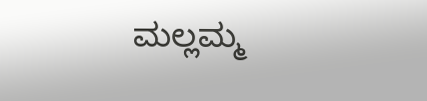ಮಲ್ಲಮ್ಮ